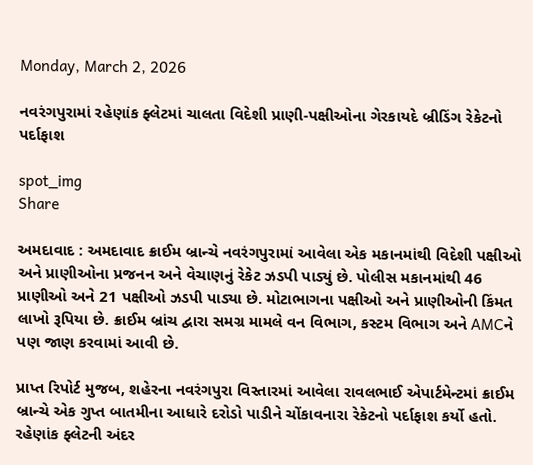Monday, March 2, 2026

નવરંગપુરામાં રહેણાંક ફ્લેટમાં ચાલતા વિદેશી પ્રાણી-પક્ષીઓના ગેરકાયદે બ્રીડિંગ રેકેટનો પર્દાફાશ

spot_img
Share

અમદાવાદ : અમદાવાદ ક્રાઈમ બ્રાન્ચે નવરંગપુરામાં આવેલા એક મકાનમાંથી વિદેશી પક્ષીઓ અને પ્રાણીઓના પ્રજનન અને વેચાણનું રેકેટ ઝડપી પાડ્યું છે. પોલીસ મકાનમાંથી 46 પ્રાણીઓ અને 21 પક્ષીઓ ઝડપી પાડ્યા છે. મોટાભાગના પક્ષીઓ અને પ્રાણીઓની કિંમત લાખો રૂપિયા છે. ક્રાઈમ બ્રાંચ દ્વારા સમગ્ર મામલે વન વિભાગ, કસ્ટમ વિભાગ અને AMCને પણ જાણ કરવામાં આવી છે.

પ્રાપ્ત રિપોર્ટ મુજબ, શહેરના નવરંગપુરા વિસ્તારમાં આવેલા રાવલભાઈ એપાર્ટમેન્ટમાં ક્રાઈમ બ્રાન્ચે એક ગુપ્ત બાતમીના આધારે દરોડો પાડીને ચોંકાવનારા રેકેટનો પર્દાફાશ કર્યો હતો. રહેણાંક ફ્લેટની અંદર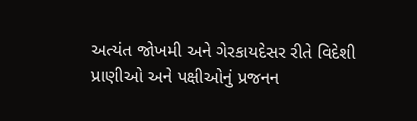અત્યંત જોખમી અને ગેરકાયદેસર રીતે વિદેશી પ્રાણીઓ અને પક્ષીઓનું પ્રજનન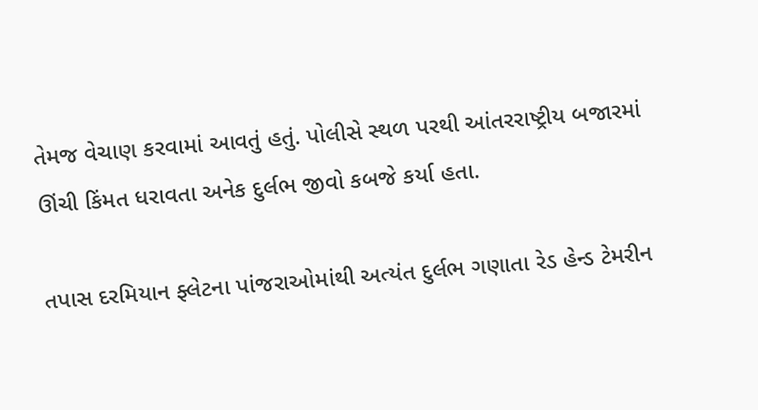તેમજ વેચાણ કરવામાં આવતું હતું. પોલીસે સ્થળ પરથી આંતરરાષ્ટ્રીય બજારમાં ઊંચી કિંમત ધરાવતા અનેક દુર્લભ જીવો કબજે કર્યા હતા.

તપાસ દરમિયાન ફ્લેટના પાંજરાઓમાંથી અત્યંત દુર્લભ ગણાતા રેડ હેન્ડ ટેમરીન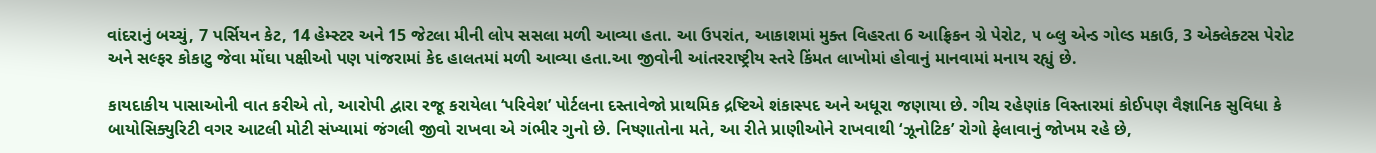વાંદરાનું બચ્ચું, 7 પર્સિયન કેટ, 14 હેમ્સ્ટર અને 15 જેટલા મીની લોપ સસલા મળી આવ્યા હતા. આ ઉપરાંત, આકાશમાં મુક્ત વિહરતા 6 આફ્રિકન ગ્રે પેરોટ, ૫ બ્લુ એન્ડ ગોલ્ડ મકાઉ, 3 એક્લેક્ટસ પેરોટ અને સલ્ફર કોકાટુ જેવા મોંઘા પક્ષીઓ પણ પાંજરામાં કેદ હાલતમાં મળી આવ્યા હતા.આ જીવોની આંતરરાષ્ટ્રીય સ્તરે કિંમત લાખોમાં હોવાનું માનવામાં મનાય રહ્યું છે.

કાયદાકીય પાસાઓની વાત કરીએ તો, આરોપી દ્વારા રજૂ કરાયેલા ‘પરિવેશ’ પોર્ટલના દસ્તાવેજો પ્રાથમિક દ્રષ્ટિએ શંકાસ્પદ અને અધૂરા જણાયા છે. ગીચ રહેણાંક વિસ્તારમાં કોઈપણ વૈજ્ઞાનિક સુવિધા કે બાયોસિક્યુરિટી વગર આટલી મોટી સંખ્યામાં જંગલી જીવો રાખવા એ ગંભીર ગુનો છે. નિષ્ણાતોના મતે, આ રીતે પ્રાણીઓને રાખવાથી ‘ઝૂનોટિક’ રોગો ફેલાવાનું જોખમ રહે છે,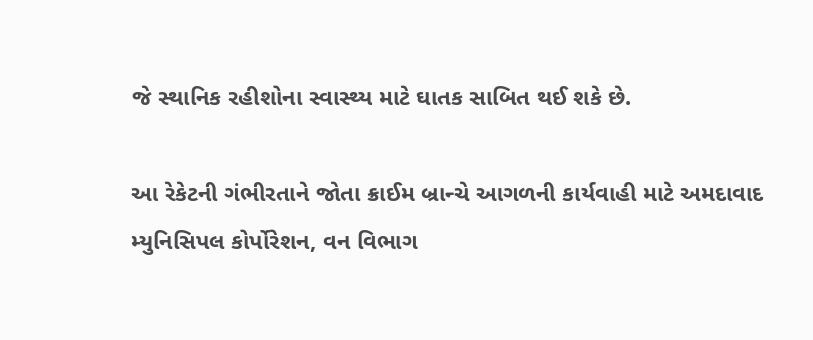જે સ્થાનિક રહીશોના સ્વાસ્થ્ય માટે ઘાતક સાબિત થઈ શકે છે.

આ રેકેટની ગંભીરતાને જોતા ક્રાઈમ બ્રાન્ચે આગળની કાર્યવાહી માટે અમદાવાદ મ્યુનિસિપલ કોર્પોરેશન, વન વિભાગ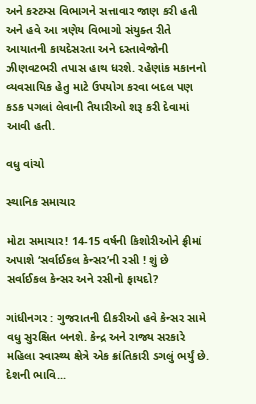અને કસ્ટમ્સ વિભાગને સત્તાવાર જાણ કરી હતી અને હવે આ ત્રણેય વિભાગો સંયુક્ત રીતે આયાતની કાયદેસરતા અને દસ્તાવેજોની ઝીણવટભરી તપાસ હાથ ધરશે. રહેણાંક મકાનનો વ્યવસાયિક હેતુ માટે ઉપયોગ કરવા બદલ પણ કડક પગલાં લેવાની તૈયારીઓ શરૂ કરી દેવામાં આવી હતી.

વધુ વાંચો

સ્થાનિક સમાચાર

મોટા સમાચાર! 14-15 વર્ષની કિશોરીઓને ફ્રીમાં અપાશે ‘સર્વાઈકલ કેન્સર’ની રસી ! શું છે સર્વાઈકલ કેન્સર અને રસીનો ફાયદો?

ગાંધીનગર : ગુજરાતની દીકરીઓ હવે કેન્સર સામે વધુ સુરક્ષિત બનશે. કેન્દ્ર અને રાજ્ય સરકારે મહિલા સ્વાસ્થ્ય ક્ષેત્રે એક ક્રાંતિકારી ડગલું ભર્યું છે. દેશની ભાવિ...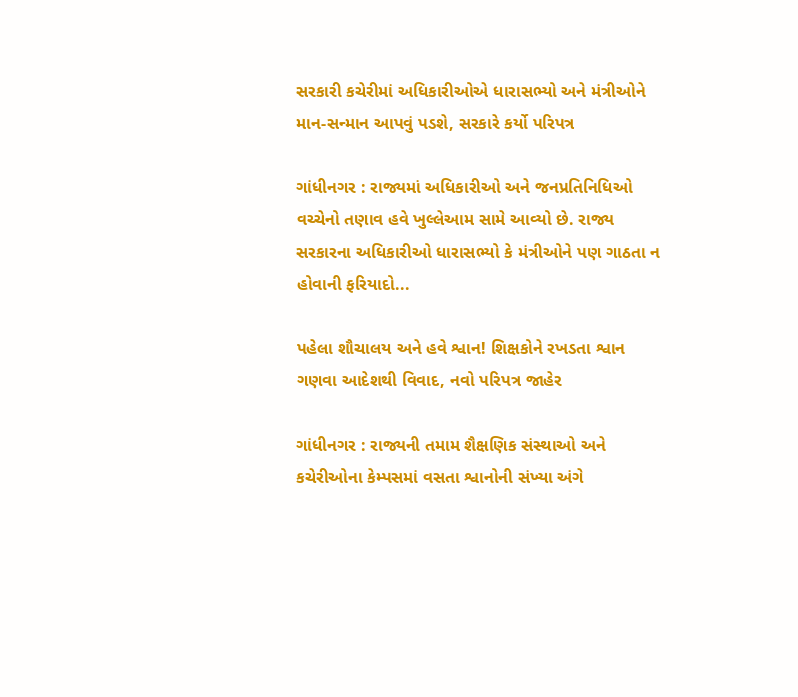સરકારી કચેરીમાં અધિકારીઓએ ધારાસભ્યો અને મંત્રીઓને માન-સન્માન આપવું પડશે, સરકારે કર્યો પરિપત્ર

ગાંધીનગર : રાજ્યમાં અધિકારીઓ અને જનપ્રતિનિધિઓ વચ્ચેનો તણાવ હવે ખુલ્લેઆમ સામે આવ્યો છે. રાજ્ય સરકારના અધિકારીઓ ધારાસભ્યો કે મંત્રીઓને પણ ગાઠતા ન હોવાની ફરિયાદો...

પહેલા શૌચાલય અને હવે શ્વાન! શિક્ષકોને રખડતા શ્વાન ગણવા આદેશથી વિવાદ, નવો પરિપત્ર જાહેર

ગાંધીનગર : રાજ્યની તમામ શૈક્ષણિક સંસ્થાઓ અને કચેરીઓના કેમ્પસમાં વસતા શ્વાનોની સંખ્યા અંગે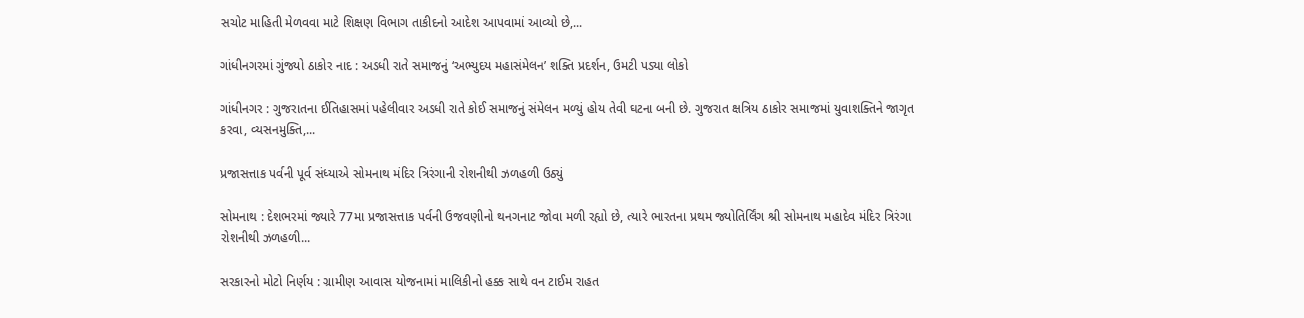સચોટ માહિતી મેળવવા માટે શિક્ષણ વિભાગ તાકીદનો આદેશ આપવામાં આવ્યો છે,...

ગાંધીનગરમાં ગુંજ્યો ઠાકોર નાદ : અડધી રાતે સમાજનું ‘અભ્યુદય મહાસંમેલન’ શક્તિ પ્રદર્શન, ઉમટી પડ્યા લોકો

ગાંધીનગર : ગુજરાતના ઈતિહાસમાં પહેલીવાર અડધી રાતે કોઈ સમાજનું સંમેલન મળ્યું હોય તેવી ઘટના બની છે. ગુજરાત ક્ષત્રિય ઠાકોર સમાજમાં યુવાશક્તિને જાગૃત કરવા, વ્યસનમુક્તિ,...

પ્રજાસત્તાક પર્વની પૂર્વ સંધ્યાએ સોમનાથ મંદિર ત્રિરંગાની રોશનીથી ઝળહળી ઉઠ્યું

સોમનાથ : દેશભરમાં જ્યારે 77મા પ્રજાસત્તાક પર્વની ઉજવણીનો થનગનાટ જોવા મળી રહ્યો છે, ત્યારે ભારતના પ્રથમ જ્યોતિર્લિંગ શ્રી સોમનાથ મહાદેવ મંદિર ત્રિરંગા રોશનીથી ઝળહળી...

સરકારનો મોટો નિર્ણય : ગ્રામીણ આવાસ યોજનામાં માલિકીનો હક્ક સાથે વન ટાઈમ રાહત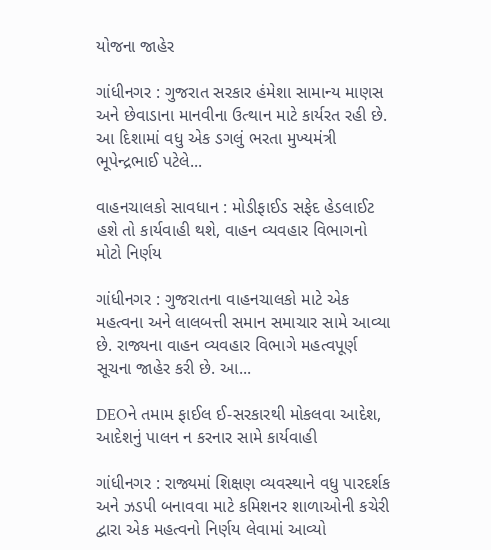યોજના જાહેર

ગાંધીનગર : ગુજરાત સરકાર હંમેશા સામાન્ય માણસ અને છેવાડાના માનવીના ઉત્થાન માટે કાર્યરત રહી છે. આ દિશામાં વધુ એક ડગલું ભરતા મુખ્યમંત્રી ભૂપેન્દ્રભાઈ પટેલે...

વાહનચાલકો સાવધાન : મોડીફાઈડ સફેદ હેડલાઈટ હશે તો કાર્યવાહી થશે, વાહન વ્યવહાર વિભાગનો મોટો નિર્ણય

ગાંધીનગર : ગુજરાતના વાહનચાલકો માટે એક મહત્વના અને લાલબત્તી સમાન સમાચાર સામે આવ્યા છે. રાજ્યના વાહન વ્યવહાર વિભાગે મહત્વપૂર્ણ સૂચના જાહેર કરી છે. આ...

DEOને તમામ ફાઈલ ઈ-સરકારથી મોકલવા આદેશ, આદેશનું પાલન ન કરનાર સામે કાર્યવાહી

ગાંધીનગર : રાજ્યમાં શિક્ષણ વ્યવસ્થાને વધુ પારદર્શક અને ઝડપી બનાવવા માટે કમિશનર શાળાઓની કચેરી દ્વારા એક મહત્વનો નિર્ણય લેવામાં આવ્યો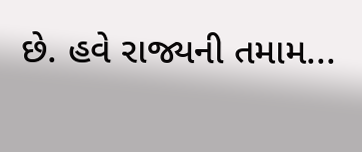છે. હવે રાજ્યની તમામ...